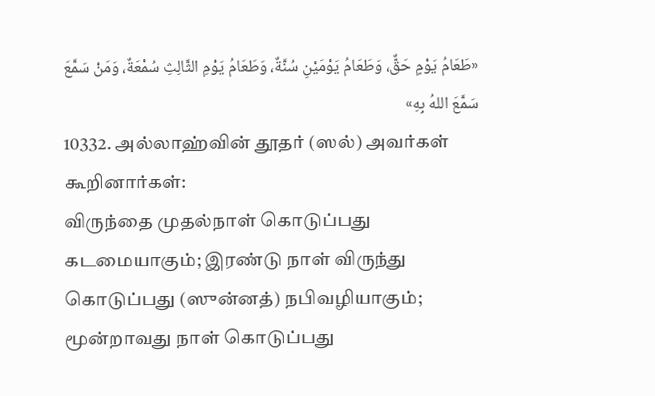«طَعَامُ يَوْمٍ حَقٌّ، وَطَعَامُ يَوْمَيْنِ سُنَّةٌ، وَطَعَامُ يَوْمِ الثَّالِثِ سُمْعَةٌ، وَمَنْ سَمَّعَ سَمَّعَ اللهُ بِهِ»
10332. அல்லாஹ்வின் தூதர் (ஸல்) அவர்கள் கூறினார்கள்:
விருந்தை முதல்நாள் கொடுப்பது கடமையாகும்; இரண்டு நாள் விருந்து கொடுப்பது (ஸுன்னத்) நபிவழியாகும்; மூன்றாவது நாள் கொடுப்பது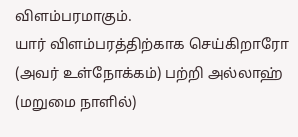விளம்பரமாகும்.
யார் விளம்பரத்திற்காக செய்கிறாரோ (அவர் உள்நோக்கம்) பற்றி அல்லாஹ் (மறுமை நாளில்)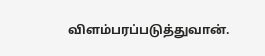விளம்பரப்படுத்துவான்.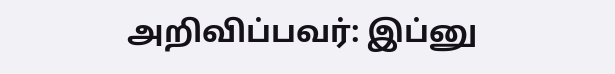அறிவிப்பவர்: இப்னு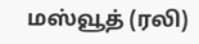மஸ்வூத் (ரலி)